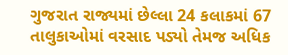ગુજરાત રાજ્યમાં છેલ્લા 24 કલાકમાં 67 તાલુકાઓમાં વરસાદ પડ્યો તેમજ અધિક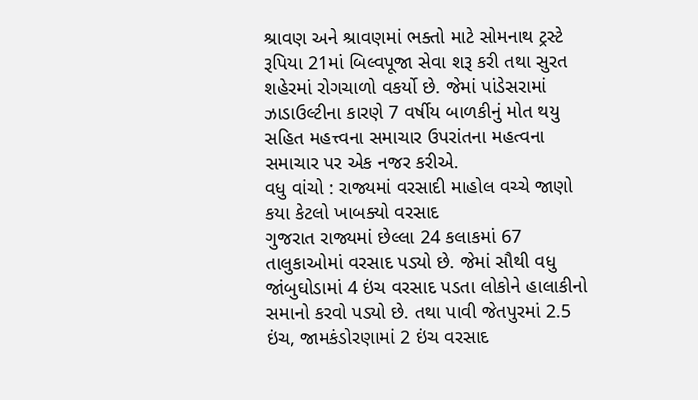શ્રાવણ અને શ્રાવણમાં ભક્તો માટે સોમનાથ ટ્રસ્ટે રૂપિયા 21માં બિલ્વપૂજા સેવા શરૂ કરી તથા સુરત શહેરમાં રોગચાળો વકર્યો છે. જેમાં પાંડેસરામાં ઝાડાઉલ્ટીના કારણે 7 વર્ષીય બાળકીનું મોત થયુ સહિત મહત્ત્વના સમાચાર ઉપરાંતના મહત્વના સમાચાર પર એક નજર કરીએ.
વધુ વાંચો : રાજ્યમાં વરસાદી માહોલ વચ્ચે જાણો કયા કેટલો ખાબક્યો વરસાદ
ગુજરાત રાજ્યમાં છેલ્લા 24 કલાકમાં 67 તાલુકાઓમાં વરસાદ પડ્યો છે. જેમાં સૌથી વધુ જાંબુઘોડામાં 4 ઇંચ વરસાદ પડતા લોકોને હાલાકીનો સમાનો કરવો પડ્યો છે. તથા પાવી જેતપુરમાં 2.5 ઇંચ, જામકંડોરણામાં 2 ઇંચ વરસાદ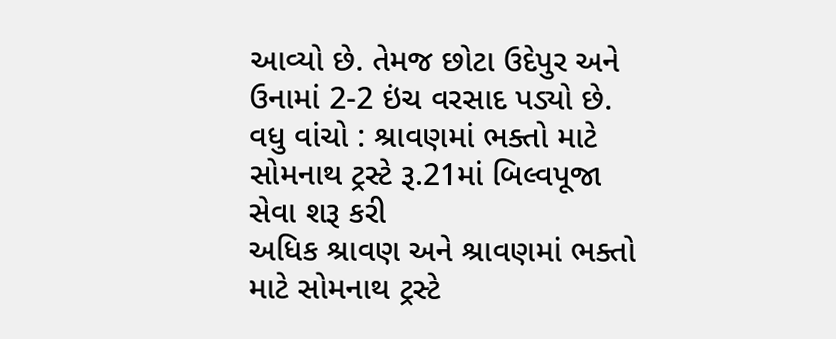આવ્યો છે. તેમજ છોટા ઉદેપુર અને ઉનામાં 2-2 ઇંચ વરસાદ પડ્યો છે.
વધુ વાંચો : શ્રાવણમાં ભક્તો માટે સોમનાથ ટ્રસ્ટે રૂ.21માં બિલ્વપૂજા સેવા શરૂ કરી
અધિક શ્રાવણ અને શ્રાવણમાં ભક્તો માટે સોમનાથ ટ્રસ્ટે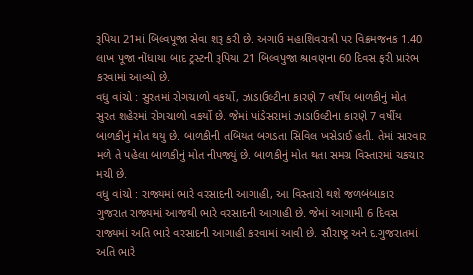રૂપિયા 21માં બિલ્વપૂજા સેવા શરૂ કરી છે. અગાઉ મહાશિવરાત્રી પર વિક્રમજનક 1.40 લાખ પૂજા નોંધાયા બાદ ટ્રસ્ટની રૂપિયા 21 બિલ્વપુજા શ્રાવણના 60 દિવસ ફરી પ્રારંભ કરવામાં આવ્યો છે.
વધુ વાંચો : સુરતમાં રોગચાળો વકર્યો, ઝાડાઉલ્ટીના કારણે 7 વર્ષીય બાળકીનું મોત
સુરત શહેરમાં રોગચાળો વકર્યો છે. જેમાં પાંડેસરામાં ઝાડાઉલ્ટીના કારણે 7 વર્ષીય બાળકીનું મોત થયુ છે. બાળકીની તબિયત બગડતા સિવિલ ખસેડાઈ હતી. તેમાં સારવાર મળે તે પહેલા બાળકીનું મોત નીપજ્યું છે. બાળકીનું મોત થતા સમગ્ર વિસ્તારમાં ચકચાર મચી છે.
વધુ વાંચો : રાજ્યમાં ભારે વરસાદની આગાહી, આ વિસ્તારો થશે જળબંબાકાર
ગુજરાત રાજ્યમાં આજથી ભારે વરસાદની આગાહી છે. જેમાં આગામી 6 દિવસ રાજ્યમાં અતિ ભારે વરસાદની આગાહી કરવામાં આવી છે. સૌરાષ્ટ્ર અને દ.ગુજરાતમાં અતિ ભારે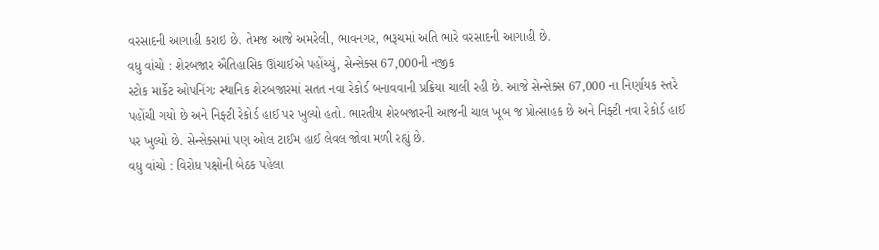વરસાદની આગાહી કરાઇ છે. તેમજ આજે અમરેલી, ભાવનગર, ભરૂચમાં અતિ ભારે વરસાદની આગાહી છે.
વધુ વાંચો : શેરબજાર ઐતિહાસિક ઊંચાઈએ પહોંચ્યું, સેન્સેક્સ 67,000ની નજીક
સ્ટોક માર્કેટ ઓપનિંગઃ સ્થાનિક શેરબજારમાં સતત નવા રેકોર્ડ બનાવવાની પ્રક્રિયા ચાલી રહી છે. આજે સેન્સેક્સ 67,000 ના નિર્ણાયક સ્તરે પહોંચી ગયો છે અને નિફ્ટી રેકોર્ડ હાઈ પર ખુલ્યો હતો. ભારતીય શેરબજારની આજની ચાલ ખૂબ જ પ્રોત્સાહક છે અને નિફ્ટી નવા રેકોર્ડ હાઈ પર ખુલ્યો છે. સેન્સેક્સમાં પણ ઓલ ટાઈમ હાઈ લેવલ જોવા મળી રહ્યું છે.
વધુ વાંચો : વિરોધ પક્ષોની બેઠક પહેલા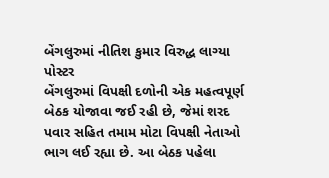બેંગલુરુમાં નીતિશ કુમાર વિરુદ્ધ લાગ્યા પોસ્ટર
બેંગલુરુમાં વિપક્ષી દળોની એક મહત્વપૂર્ણ બેઠક યોજાવા જઈ રહી છે, જેમાં શરદ પવાર સહિત તમામ મોટા વિપક્ષી નેતાઓ ભાગ લઈ રહ્યા છે. આ બેઠક પહેલા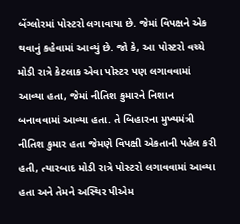બેંગ્લોરમાં પોસ્ટરો લગાવાયા છે. જેમાં વિપક્ષને એક થવાનું કહેવામાં આવ્યું છે. જો કે, આ પોસ્ટરો વચ્ચે મોડી રાત્રે કેટલાક એવા પોસ્ટર પણ લગાવવામાં આવ્યા હતા, જેમાં નીતિશ કુમારને નિશાન બનાવવામાં આવ્યા હતા. તે બિહારના મુખ્યમંત્રી નીતિશ કુમાર હતા જેમણે વિપક્ષી એકતાની પહેલ કરી હતી, ત્યારબાદ મોડી રાત્રે પોસ્ટરો લગાવવામાં આવ્યા હતા અને તેમને અસ્થિર પીએમ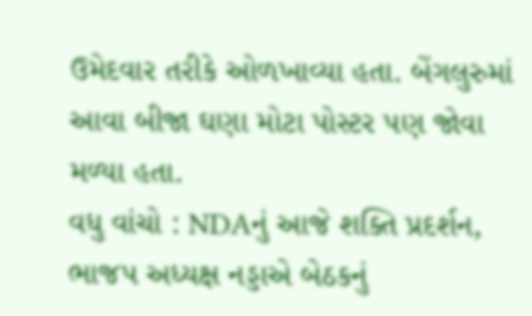ઉમેદવાર તરીકે ઓળખાવ્યા હતા. બેંગલુરુમાં આવા બીજા ઘણા મોટા પોસ્ટર પણ જોવા મળ્યા હતા.
વધુ વાંચો : NDAનું આજે શક્તિ પ્રદર્શન, ભાજપ અધ્યક્ષ નડ્ડાએ બેઠકનું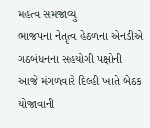મહત્વ સમજાવ્યુ
ભાજપના નેતૃત્વ હેઠળના એનડીએ ગઠબંધનના સહયોગી પક્ષોની આજે મંગળવારે દિલ્હી ખાતે બેઠક યોજાવાની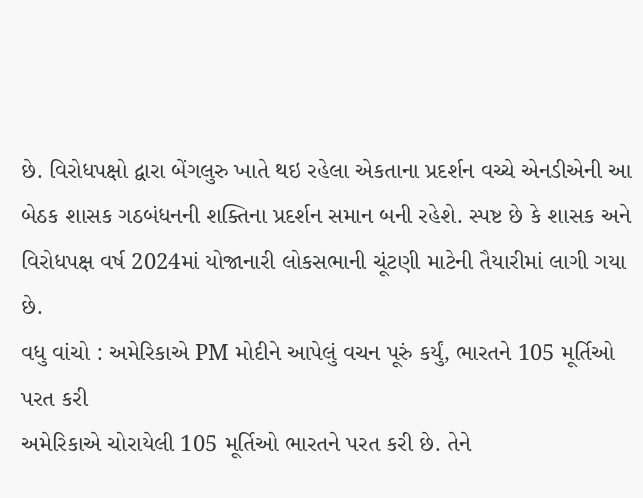છે. વિરોધપક્ષો દ્વારા બેંગલુરુ ખાતે થઇ રહેલા એકતાના પ્રદર્શન વચ્ચે એનડીએની આ બેઠક શાસક ગઠબંધનની શક્તિના પ્રદર્શન સમાન બની રહેશે. સ્પષ્ટ છે કે શાસક અને વિરોધપક્ષ વર્ષ 2024માં યોજાનારી લોકસભાની ચૂંટણી માટેની તૈયારીમાં લાગી ગયા છે.
વધુ વાંચો : અમેરિકાએ PM મોદીને આપેલું વચન પૂરું કર્યું, ભારતને 105 મૂર્તિઓ પરત કરી
અમેરિકાએ ચોરાયેલી 105 મૂર્તિઓ ભારતને પરત કરી છે. તેને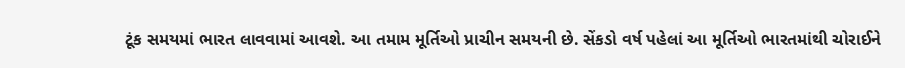ટૂંક સમયમાં ભારત લાવવામાં આવશે. આ તમામ મૂર્તિઓ પ્રાચીન સમયની છે. સેંકડો વર્ષ પહેલાં આ મૂર્તિઓ ભારતમાંથી ચોરાઈને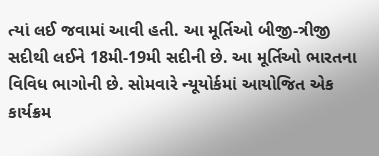ત્યાં લઈ જવામાં આવી હતી. આ મૂર્તિઓ બીજી-ત્રીજી સદીથી લઈને 18મી-19મી સદીની છે. આ મૂર્તિઓ ભારતના વિવિધ ભાગોની છે. સોમવારે ન્યૂયોર્કમાં આયોજિત એક કાર્યક્રમ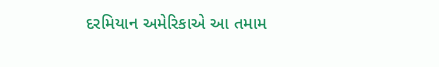દરમિયાન અમેરિકાએ આ તમામ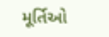મૂર્તિઓ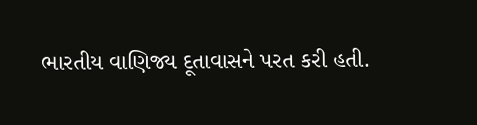ભારતીય વાણિજ્ય દૂતાવાસને પરત કરી હતી.